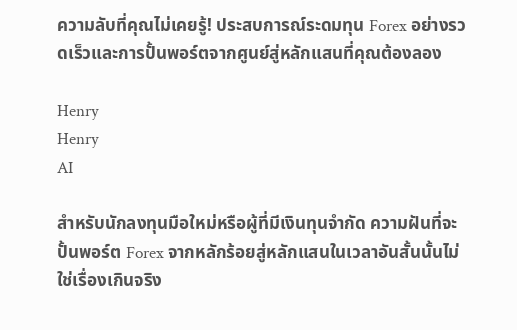ความลับที่คุณไม่เคยรู้! ประสบการณ์ระดมทุน Forex อย่างรวดเร็วและการปั้นพอร์ตจากศูนย์สู่หลักแสนที่คุณต้องลอง

Henry
Henry
AI

สำหรับนักลงทุนมือใหม่หรือผู้ที่มีเงินทุนจำกัด ความฝันที่จะปั้นพอร์ต Forex จากหลักร้อยสู่หลักแสนในเวลาอันสั้นนั้นไม่ใช่เรื่องเกินจริง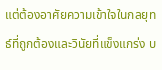แต่ต้องอาศัยความเข้าใจในกลยุทธ์ที่ถูกต้องและวินัยที่แข็งแกร่ง บ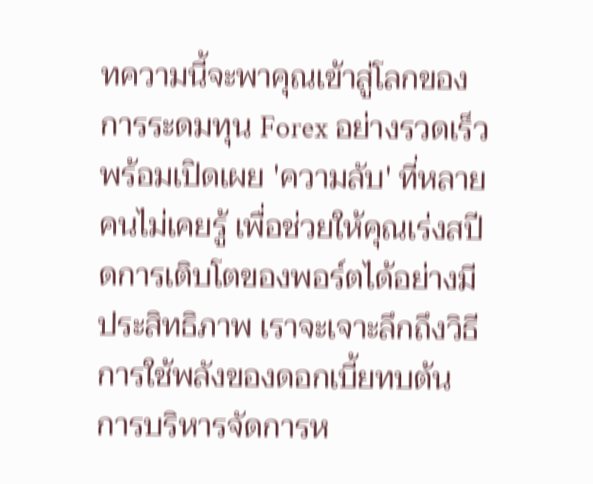ทความนี้จะพาคุณเข้าสู่โลกของการระดมทุน Forex อย่างรวดเร็ว พร้อมเปิดเผย 'ความลับ' ที่หลายคนไม่เคยรู้ เพื่อช่วยให้คุณเร่งสปีดการเติบโตของพอร์ตได้อย่างมีประสิทธิภาพ เราจะเจาะลึกถึงวิธีการใช้พลังของดอกเบี้ยทบต้น การบริหารจัดการห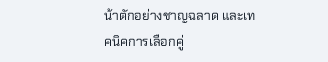น้าตักอย่างชาญฉลาด และเทคนิคการเลือกคู่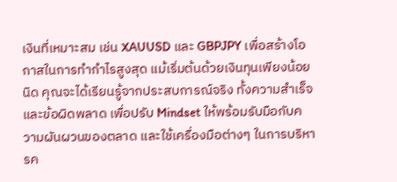เงินที่เหมาะสม เช่น XAUUSD และ GBPJPY เพื่อสร้างโอกาสในการทำกำไรสูงสุด แม้เริ่มต้นด้วยเงินทุนเพียงน้อยนิด คุณจะได้เรียนรู้จากประสบการณ์จริง ทั้งความสำเร็จและข้อผิดพลาด เพื่อปรับ Mindset ให้พร้อมรับมือกับความผันผวนของตลาด และใช้เครื่องมือต่างๆ ในการบริหารค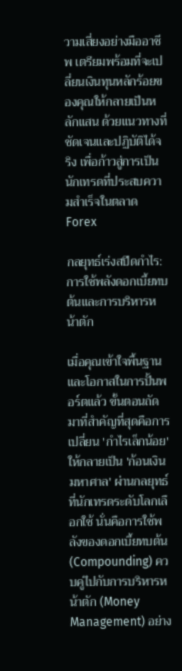วามเสี่ยงอย่างมืออาชีพ เตรียมพร้อมที่จะเปลี่ยนเงินทุนหลักร้อยของคุณให้กลายเป็นหลักแสน ด้วยแนวทางที่ชัดเจนและปฏิบัติได้จริง เพื่อก้าวสู่การเป็นนักเทรดที่ประสบความสำเร็จในตลาด Forex

กลยุทธ์เร่งสปีดกำไร: การใช้พลังดอกเบี้ยทบต้นและการบริหารหน้าตัก

เมื่อคุณเข้าใจพื้นฐานและโอกาสในการปั้นพอร์ตแล้ว ขั้นตอนถัดมาที่สำคัญที่สุดคือการเปลี่ยน 'กำไรเล็กน้อย' ให้กลายเป็น 'ก้อนเงินมหาศาล' ผ่านกลยุทธ์ที่นักเทรดระดับโลกเลือกใช้ นั่นคือการใช้พลังของดอกเบี้ยทบต้น (Compounding) ควบคู่ไปกับการบริหารหน้าตัก (Money Management) อย่าง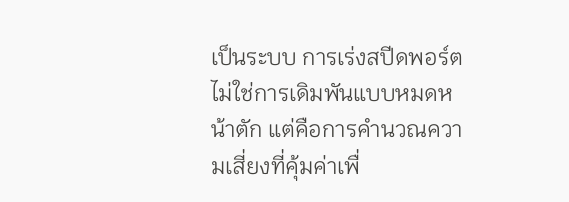เป็นระบบ การเร่งสปีดพอร์ตไม่ใช่การเดิมพันแบบหมดหน้าตัก แต่คือการคำนวณความเสี่ยงที่คุ้มค่าเพื่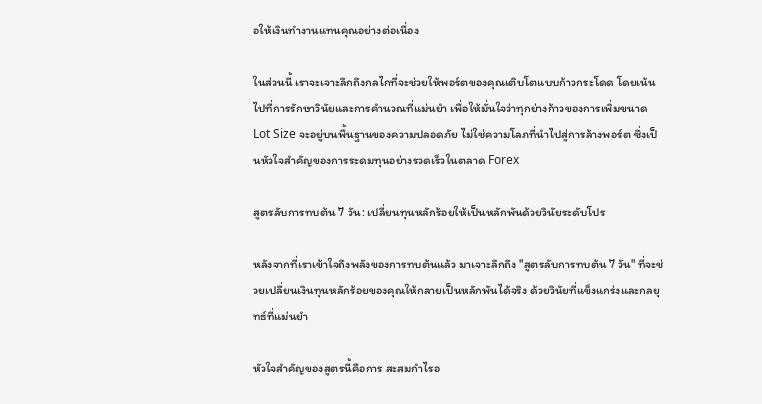อให้เงินทำงานแทนคุณอย่างต่อเนื่อง

ในส่วนนี้ เราจะเจาะลึกถึงกลไกที่จะช่วยให้พอร์ตของคุณเติบโตแบบก้าวกระโดด โดยเน้นไปที่การรักษาวินัยและการคำนวณที่แม่นยำ เพื่อให้มั่นใจว่าทุกย่างก้าวของการเพิ่มขนาด Lot Size จะอยู่บนพื้นฐานของความปลอดภัย ไม่ใช่ความโลภที่นำไปสู่การล้างพอร์ต ซึ่งเป็นหัวใจสำคัญของการระดมทุนอย่างรวดเร็วในตลาด Forex

สูตรลับการทบต้น 7 วัน: เปลี่ยนทุนหลักร้อยให้เป็นหลักพันด้วยวินัยระดับโปร

หลังจากที่เราเข้าใจถึงพลังของการทบต้นแล้ว มาเจาะลึกถึง "สูตรลับการทบต้น 7 วัน" ที่จะช่วยเปลี่ยนเงินทุนหลักร้อยของคุณให้กลายเป็นหลักพันได้จริง ด้วยวินัยที่แข็งแกร่งและกลยุทธ์ที่แม่นยำ

หัวใจสำคัญของสูตรนี้คือการ สะสมกำไรอ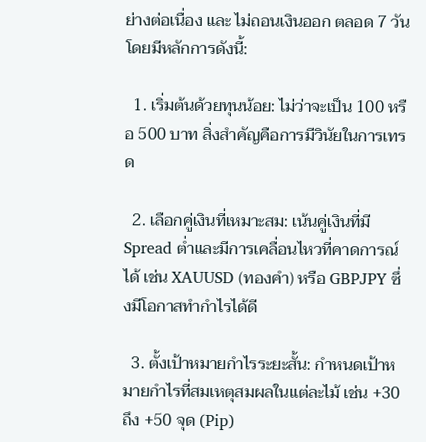ย่างต่อเนื่อง และ ไม่ถอนเงินออก ตลอด 7 วัน โดยมีหลักการดังนี้:

  1. เริ่มต้นด้วยทุนน้อย: ไม่ว่าจะเป็น 100 หรือ 500 บาท สิ่งสำคัญคือการมีวินัยในการเทรด

  2. เลือกคู่เงินที่เหมาะสม: เน้นคู่เงินที่มี Spread ต่ำและมีการเคลื่อนไหวที่คาดการณ์ได้ เช่น XAUUSD (ทองคำ) หรือ GBPJPY ซึ่งมีโอกาสทำกำไรได้ดี

  3. ตั้งเป้าหมายกำไรระยะสั้น: กำหนดเป้าหมายกำไรที่สมเหตุสมผลในแต่ละไม้ เช่น +30 ถึง +50 จุด (Pip)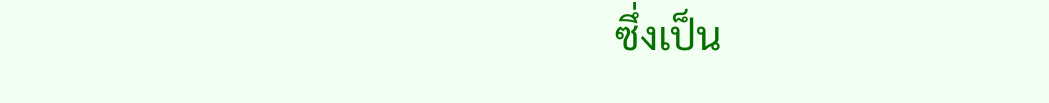ซึ่งเป็น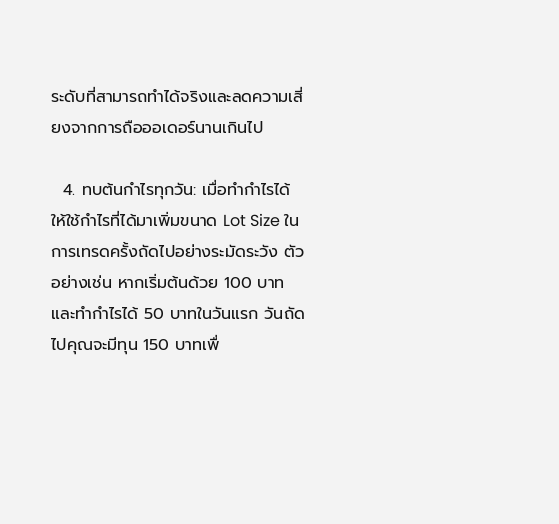ระดับที่สามารถทำได้จริงและลดความเสี่ยงจากการถือออเดอร์นานเกินไป

  4. ทบต้นกำไรทุกวัน: เมื่อทำกำไรได้ ให้ใช้กำไรที่ได้มาเพิ่มขนาด Lot Size ในการเทรดครั้งถัดไปอย่างระมัดระวัง ตัวอย่างเช่น หากเริ่มต้นด้วย 100 บาท และทำกำไรได้ 50 บาทในวันแรก วันถัดไปคุณจะมีทุน 150 บาทเพื่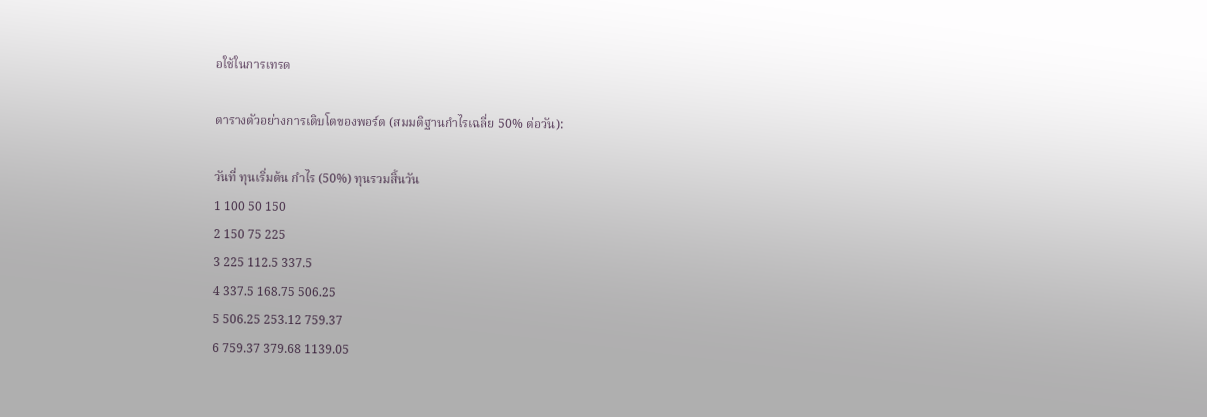อใช้ในการเทรด

ตารางตัวอย่างการเติบโตของพอร์ต (สมมติฐานกำไรเฉลี่ย 50% ต่อวัน):

วันที่ ทุนเริ่มต้น กำไร (50%) ทุนรวมสิ้นวัน
1 100 50 150
2 150 75 225
3 225 112.5 337.5
4 337.5 168.75 506.25
5 506.25 253.12 759.37
6 759.37 379.68 1139.05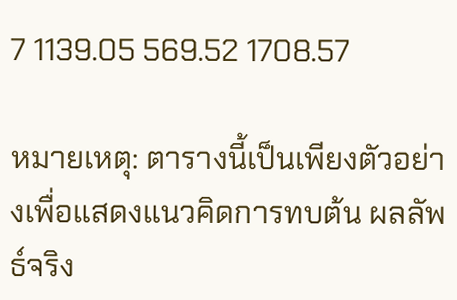7 1139.05 569.52 1708.57

หมายเหตุ: ตารางนี้เป็นเพียงตัวอย่างเพื่อแสดงแนวคิดการทบต้น ผลลัพธ์จริง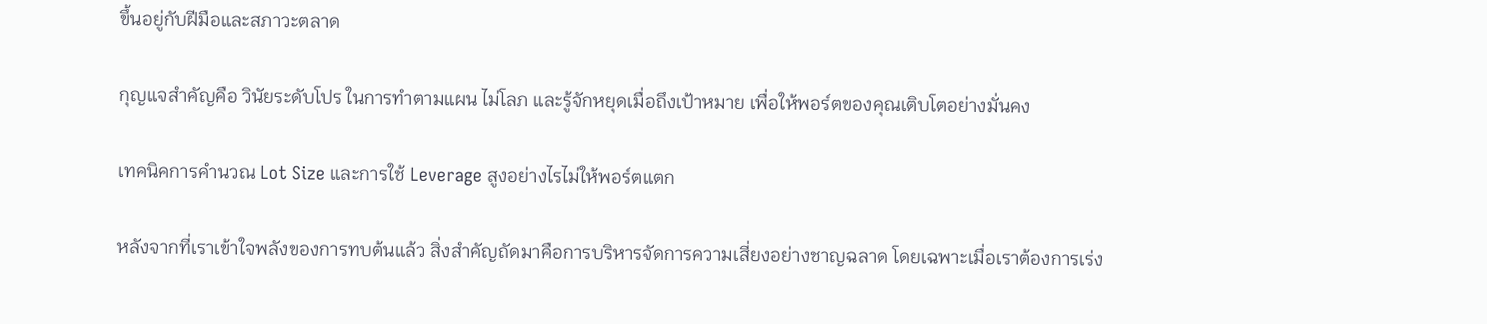ขึ้นอยู่กับฝีมือและสภาวะตลาด

กุญแจสำคัญคือ วินัยระดับโปร ในการทำตามแผน ไม่โลภ และรู้จักหยุดเมื่อถึงเป้าหมาย เพื่อให้พอร์ตของคุณเติบโตอย่างมั่นคง

เทคนิคการคำนวณ Lot Size และการใช้ Leverage สูงอย่างไรไม่ให้พอร์ตแตก

หลังจากที่เราเข้าใจพลังของการทบต้นแล้ว สิ่งสำคัญถัดมาคือการบริหารจัดการความเสี่ยงอย่างชาญฉลาด โดยเฉพาะเมื่อเราต้องการเร่ง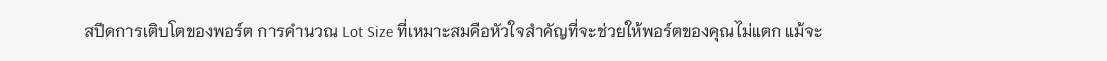สปีดการเติบโตของพอร์ต การคำนวณ Lot Size ที่เหมาะสมคือหัวใจสำคัญที่จะช่วยให้พอร์ตของคุณไม่แตก แม้จะ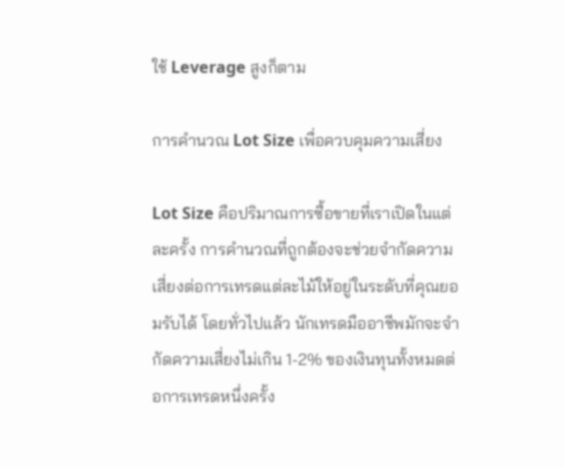ใช้ Leverage สูงก็ตาม

การคำนวณ Lot Size เพื่อควบคุมความเสี่ยง

Lot Size คือปริมาณการซื้อขายที่เราเปิดในแต่ละครั้ง การคำนวณที่ถูกต้องจะช่วยจำกัดความเสี่ยงต่อการเทรดแต่ละไม้ให้อยู่ในระดับที่คุณยอมรับได้ โดยทั่วไปแล้ว นักเทรดมืออาชีพมักจะจำกัดความเสี่ยงไม่เกิน 1-2% ของเงินทุนทั้งหมดต่อการเทรดหนึ่งครั้ง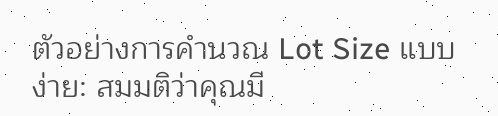ตัวอย่างการคำนวณ Lot Size แบบง่าย: สมมติว่าคุณมี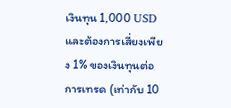เงินทุน 1,000 USD และต้องการเสี่ยงเพียง 1% ของเงินทุนต่อการเทรด (เท่ากับ 10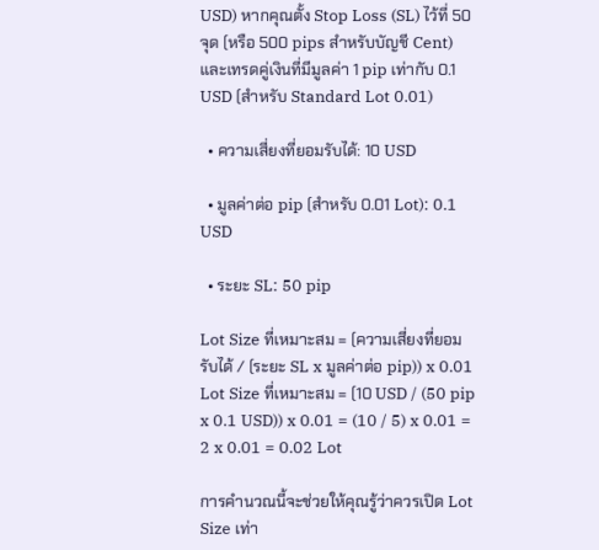USD) หากคุณตั้ง Stop Loss (SL) ไว้ที่ 50 จุด (หรือ 500 pips สำหรับบัญชี Cent) และเทรดคู่เงินที่มีมูลค่า 1 pip เท่ากับ 0.1 USD (สำหรับ Standard Lot 0.01)

  • ความเสี่ยงที่ยอมรับได้: 10 USD

  • มูลค่าต่อ pip (สำหรับ 0.01 Lot): 0.1 USD

  • ระยะ SL: 50 pip

Lot Size ที่เหมาะสม = (ความเสี่ยงที่ยอมรับได้ / (ระยะ SL x มูลค่าต่อ pip)) x 0.01 Lot Size ที่เหมาะสม = (10 USD / (50 pip x 0.1 USD)) x 0.01 = (10 / 5) x 0.01 = 2 x 0.01 = 0.02 Lot

การคำนวณนี้จะช่วยให้คุณรู้ว่าควรเปิด Lot Size เท่า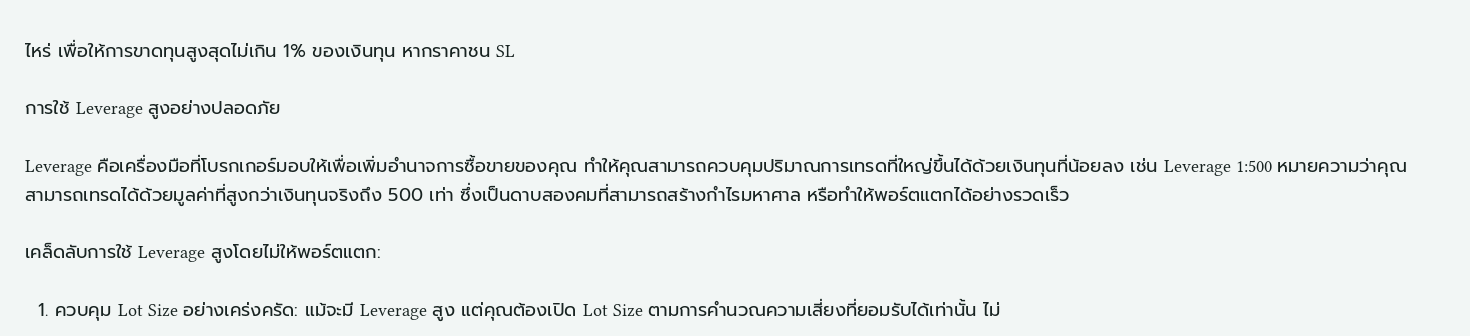ไหร่ เพื่อให้การขาดทุนสูงสุดไม่เกิน 1% ของเงินทุน หากราคาชน SL

การใช้ Leverage สูงอย่างปลอดภัย

Leverage คือเครื่องมือที่โบรกเกอร์มอบให้เพื่อเพิ่มอำนาจการซื้อขายของคุณ ทำให้คุณสามารถควบคุมปริมาณการเทรดที่ใหญ่ขึ้นได้ด้วยเงินทุนที่น้อยลง เช่น Leverage 1:500 หมายความว่าคุณสามารถเทรดได้ด้วยมูลค่าที่สูงกว่าเงินทุนจริงถึง 500 เท่า ซึ่งเป็นดาบสองคมที่สามารถสร้างกำไรมหาศาล หรือทำให้พอร์ตแตกได้อย่างรวดเร็ว

เคล็ดลับการใช้ Leverage สูงโดยไม่ให้พอร์ตแตก:

  1. ควบคุม Lot Size อย่างเคร่งครัด: แม้จะมี Leverage สูง แต่คุณต้องเปิด Lot Size ตามการคำนวณความเสี่ยงที่ยอมรับได้เท่านั้น ไม่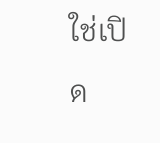ใช่เปิด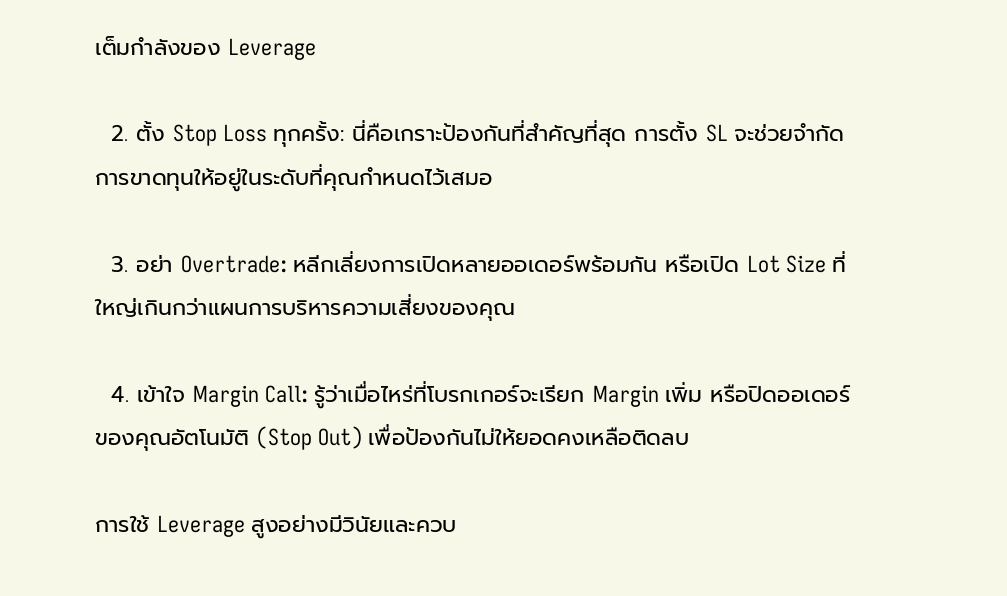เต็มกำลังของ Leverage

  2. ตั้ง Stop Loss ทุกครั้ง: นี่คือเกราะป้องกันที่สำคัญที่สุด การตั้ง SL จะช่วยจำกัดการขาดทุนให้อยู่ในระดับที่คุณกำหนดไว้เสมอ

  3. อย่า Overtrade: หลีกเลี่ยงการเปิดหลายออเดอร์พร้อมกัน หรือเปิด Lot Size ที่ใหญ่เกินกว่าแผนการบริหารความเสี่ยงของคุณ

  4. เข้าใจ Margin Call: รู้ว่าเมื่อไหร่ที่โบรกเกอร์จะเรียก Margin เพิ่ม หรือปิดออเดอร์ของคุณอัตโนมัติ (Stop Out) เพื่อป้องกันไม่ให้ยอดคงเหลือติดลบ

การใช้ Leverage สูงอย่างมีวินัยและควบ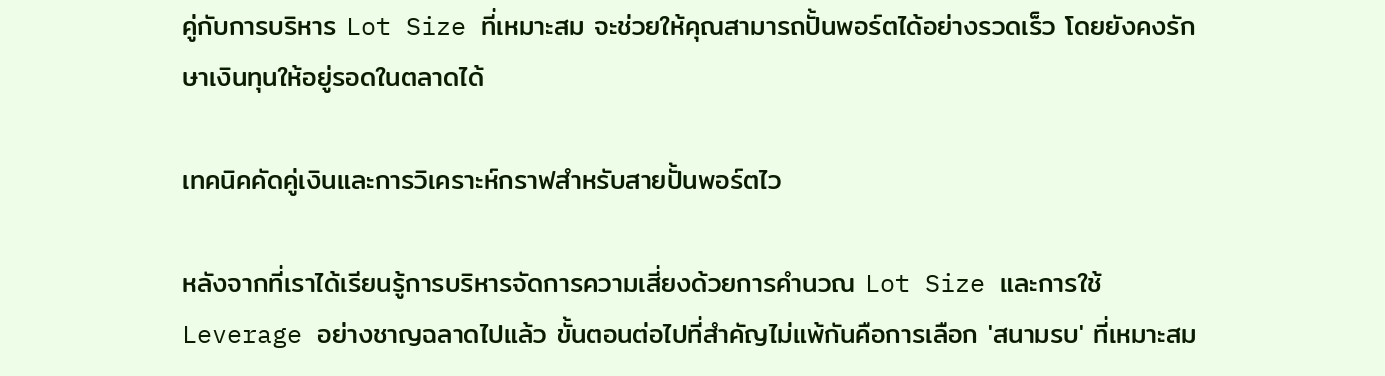คู่กับการบริหาร Lot Size ที่เหมาะสม จะช่วยให้คุณสามารถปั้นพอร์ตได้อย่างรวดเร็ว โดยยังคงรักษาเงินทุนให้อยู่รอดในตลาดได้

เทคนิคคัดคู่เงินและการวิเคราะห์กราฟสำหรับสายปั้นพอร์ตไว

หลังจากที่เราได้เรียนรู้การบริหารจัดการความเสี่ยงด้วยการคำนวณ Lot Size และการใช้ Leverage อย่างชาญฉลาดไปแล้ว ขั้นตอนต่อไปที่สำคัญไม่แพ้กันคือการเลือก 'สนามรบ' ที่เหมาะสม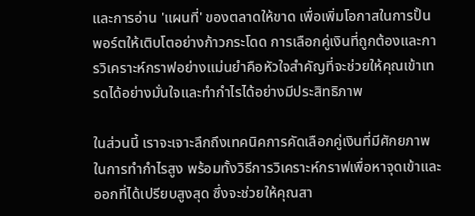และการอ่าน 'แผนที่' ของตลาดให้ขาด เพื่อเพิ่มโอกาสในการปั้นพอร์ตให้เติบโตอย่างก้าวกระโดด การเลือกคู่เงินที่ถูกต้องและการวิเคราะห์กราฟอย่างแม่นยำคือหัวใจสำคัญที่จะช่วยให้คุณเข้าเทรดได้อย่างมั่นใจและทำกำไรได้อย่างมีประสิทธิภาพ

ในส่วนนี้ เราจะเจาะลึกถึงเทคนิคการคัดเลือกคู่เงินที่มีศักยภาพในการทำกำไรสูง พร้อมทั้งวิธีการวิเคราะห์กราฟเพื่อหาจุดเข้าและออกที่ได้เปรียบสูงสุด ซึ่งจะช่วยให้คุณสา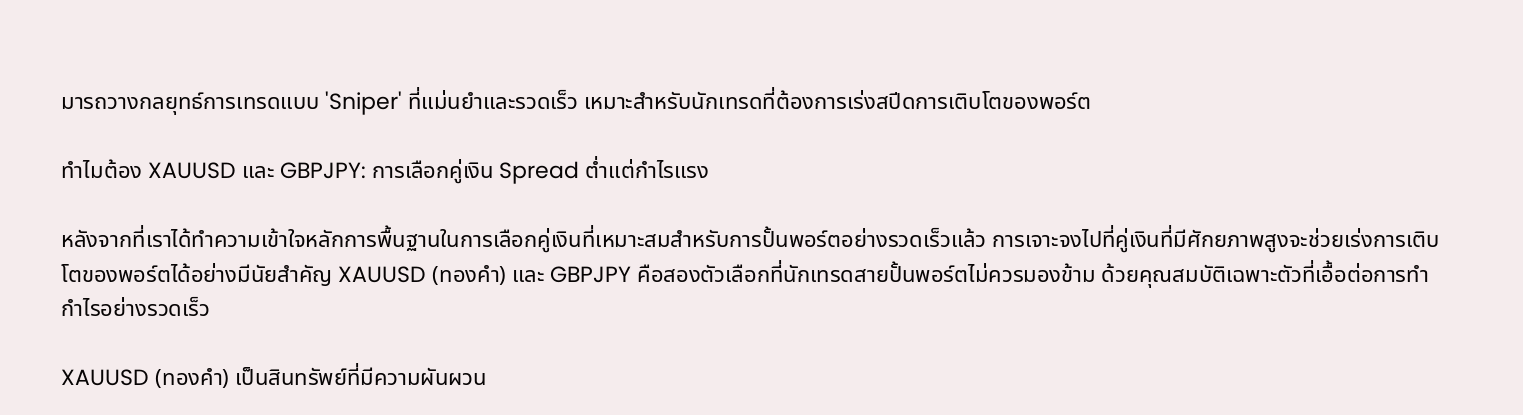มารถวางกลยุทธ์การเทรดแบบ 'Sniper' ที่แม่นยำและรวดเร็ว เหมาะสำหรับนักเทรดที่ต้องการเร่งสปีดการเติบโตของพอร์ต

ทำไมต้อง XAUUSD และ GBPJPY: การเลือกคู่เงิน Spread ต่ำแต่กำไรแรง

หลังจากที่เราได้ทำความเข้าใจหลักการพื้นฐานในการเลือกคู่เงินที่เหมาะสมสำหรับการปั้นพอร์ตอย่างรวดเร็วแล้ว การเจาะจงไปที่คู่เงินที่มีศักยภาพสูงจะช่วยเร่งการเติบโตของพอร์ตได้อย่างมีนัยสำคัญ XAUUSD (ทองคำ) และ GBPJPY คือสองตัวเลือกที่นักเทรดสายปั้นพอร์ตไม่ควรมองข้าม ด้วยคุณสมบัติเฉพาะตัวที่เอื้อต่อการทำกำไรอย่างรวดเร็ว

XAUUSD (ทองคำ) เป็นสินทรัพย์ที่มีความผันผวน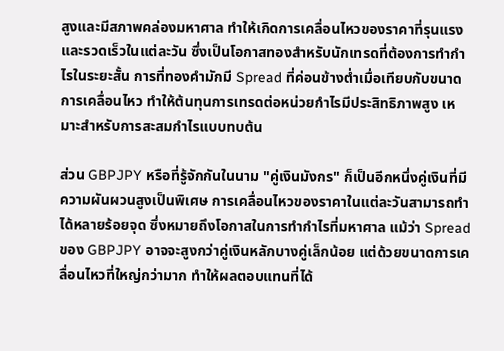สูงและมีสภาพคล่องมหาศาล ทำให้เกิดการเคลื่อนไหวของราคาที่รุนแรงและรวดเร็วในแต่ละวัน ซึ่งเป็นโอกาสทองสำหรับนักเทรดที่ต้องการทำกำไรในระยะสั้น การที่ทองคำมักมี Spread ที่ค่อนข้างต่ำเมื่อเทียบกับขนาดการเคลื่อนไหว ทำให้ต้นทุนการเทรดต่อหน่วยกำไรมีประสิทธิภาพสูง เหมาะสำหรับการสะสมกำไรแบบทบต้น

ส่วน GBPJPY หรือที่รู้จักกันในนาม "คู่เงินมังกร" ก็เป็นอีกหนึ่งคู่เงินที่มีความผันผวนสูงเป็นพิเศษ การเคลื่อนไหวของราคาในแต่ละวันสามารถทำได้หลายร้อยจุด ซึ่งหมายถึงโอกาสในการทำกำไรที่มหาศาล แม้ว่า Spread ของ GBPJPY อาจจะสูงกว่าคู่เงินหลักบางคู่เล็กน้อย แต่ด้วยขนาดการเคลื่อนไหวที่ใหญ่กว่ามาก ทำให้ผลตอบแทนที่ได้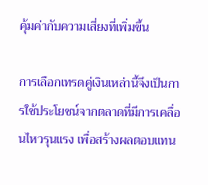คุ้มค่ากับความเสี่ยงที่เพิ่มขึ้น

การเลือกเทรดคู่เงินเหล่านี้จึงเป็นการใช้ประโยชน์จากตลาดที่มีการเคลื่อนไหวรุนแรง เพื่อสร้างผลตอบแทน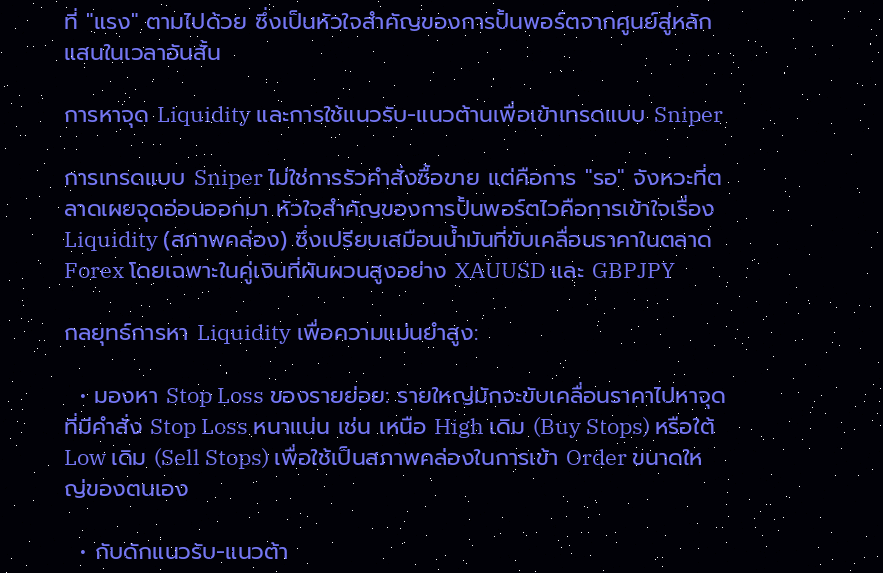ที่ "แรง" ตามไปด้วย ซึ่งเป็นหัวใจสำคัญของการปั้นพอร์ตจากศูนย์สู่หลักแสนในเวลาอันสั้น

การหาจุด Liquidity และการใช้แนวรับ-แนวต้านเพื่อเข้าเทรดแบบ Sniper

การเทรดแบบ Sniper ไม่ใช่การรัวคำสั่งซื้อขาย แต่คือการ "รอ" จังหวะที่ตลาดเผยจุดอ่อนออกมา หัวใจสำคัญของการปั้นพอร์ตไวคือการเข้าใจเรื่อง Liquidity (สภาพคล่อง) ซึ่งเปรียบเสมือนน้ำมันที่ขับเคลื่อนราคาในตลาด Forex โดยเฉพาะในคู่เงินที่ผันผวนสูงอย่าง XAUUSD และ GBPJPY

กลยุทธ์การหา Liquidity เพื่อความแม่นยำสูง:

  • มองหา Stop Loss ของรายย่อย: รายใหญ่มักจะขับเคลื่อนราคาไปหาจุดที่มีคำสั่ง Stop Loss หนาแน่น เช่น เหนือ High เดิม (Buy Stops) หรือใต้ Low เดิม (Sell Stops) เพื่อใช้เป็นสภาพคล่องในการเข้า Order ขนาดใหญ่ของตนเอง

  • กับดักแนวรับ-แนวต้า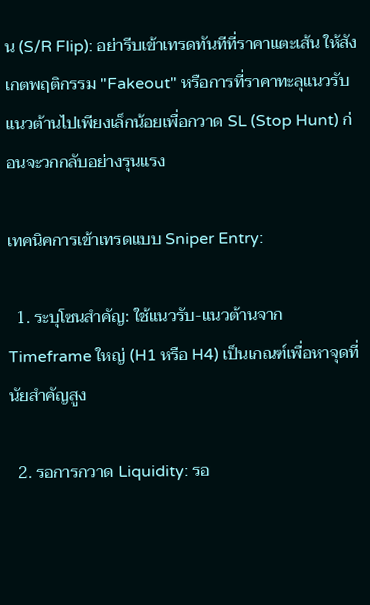น (S/R Flip): อย่ารีบเข้าเทรดทันทีที่ราคาแตะเส้น ให้สังเกตพฤติกรรม "Fakeout" หรือการที่ราคาทะลุแนวรับแนวต้านไปเพียงเล็กน้อยเพื่อกวาด SL (Stop Hunt) ก่อนจะวกกลับอย่างรุนแรง

เทคนิคการเข้าเทรดแบบ Sniper Entry:

  1. ระบุโซนสำคัญ: ใช้แนวรับ-แนวต้านจาก Timeframe ใหญ่ (H1 หรือ H4) เป็นเกณฑ์เพื่อหาจุดที่นัยสำคัญสูง

  2. รอการกวาด Liquidity: รอ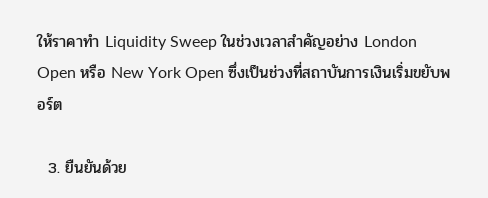ให้ราคาทำ Liquidity Sweep ในช่วงเวลาสำคัญอย่าง London Open หรือ New York Open ซึ่งเป็นช่วงที่สถาบันการเงินเริ่มขยับพอร์ต

  3. ยืนยันด้วย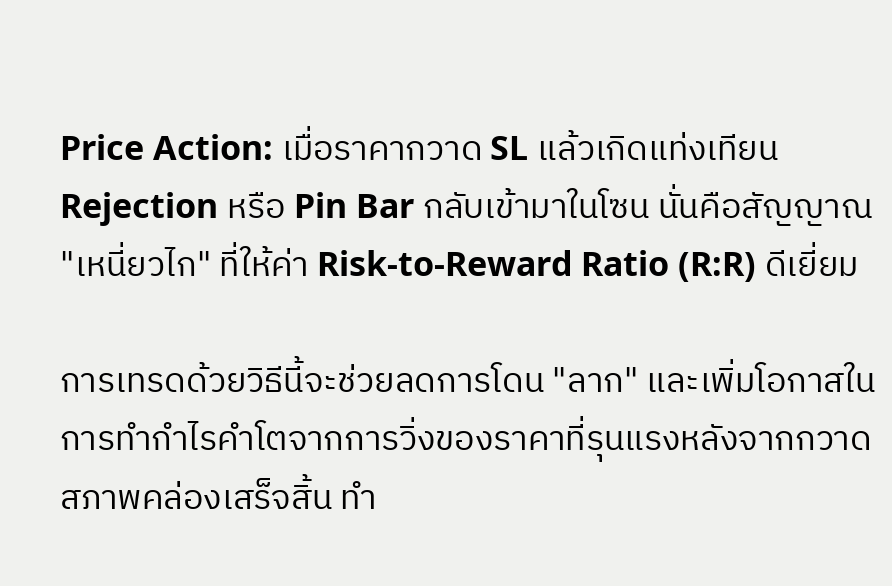Price Action: เมื่อราคากวาด SL แล้วเกิดแท่งเทียน Rejection หรือ Pin Bar กลับเข้ามาในโซน นั่นคือสัญญาณ "เหนี่ยวไก" ที่ให้ค่า Risk-to-Reward Ratio (R:R) ดีเยี่ยม

การเทรดด้วยวิธีนี้จะช่วยลดการโดน "ลาก" และเพิ่มโอกาสในการทำกำไรคำโตจากการวิ่งของราคาที่รุนแรงหลังจากกวาดสภาพคล่องเสร็จสิ้น ทำ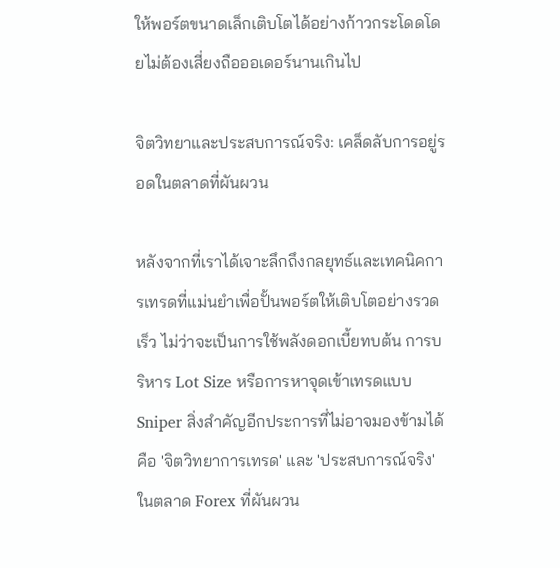ให้พอร์ตขนาดเล็กเติบโตได้อย่างก้าวกระโดดโดยไม่ต้องเสี่ยงถือออเดอร์นานเกินไป

จิตวิทยาและประสบการณ์จริง: เคล็ดลับการอยู่รอดในตลาดที่ผันผวน

หลังจากที่เราได้เจาะลึกถึงกลยุทธ์และเทคนิคการเทรดที่แม่นยำเพื่อปั้นพอร์ตให้เติบโตอย่างรวดเร็ว ไม่ว่าจะเป็นการใช้พลังดอกเบี้ยทบต้น การบริหาร Lot Size หรือการหาจุดเข้าเทรดแบบ Sniper สิ่งสำคัญอีกประการที่ไม่อาจมองข้ามได้คือ 'จิตวิทยาการเทรด' และ 'ประสบการณ์จริง' ในตลาด Forex ที่ผันผวน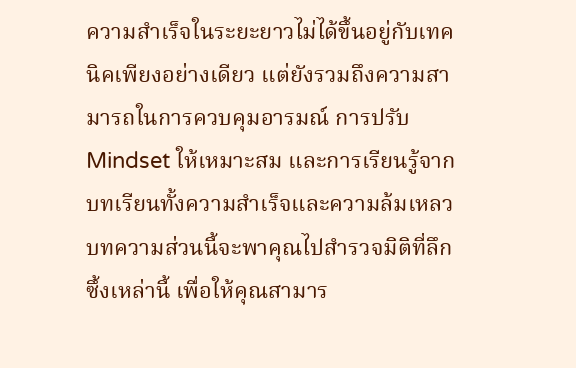ความสำเร็จในระยะยาวไม่ได้ขึ้นอยู่กับเทคนิคเพียงอย่างเดียว แต่ยังรวมถึงความสามารถในการควบคุมอารมณ์ การปรับ Mindset ให้เหมาะสม และการเรียนรู้จากบทเรียนทั้งความสำเร็จและความล้มเหลว บทความส่วนนี้จะพาคุณไปสำรวจมิติที่ลึกซึ้งเหล่านี้ เพื่อให้คุณสามาร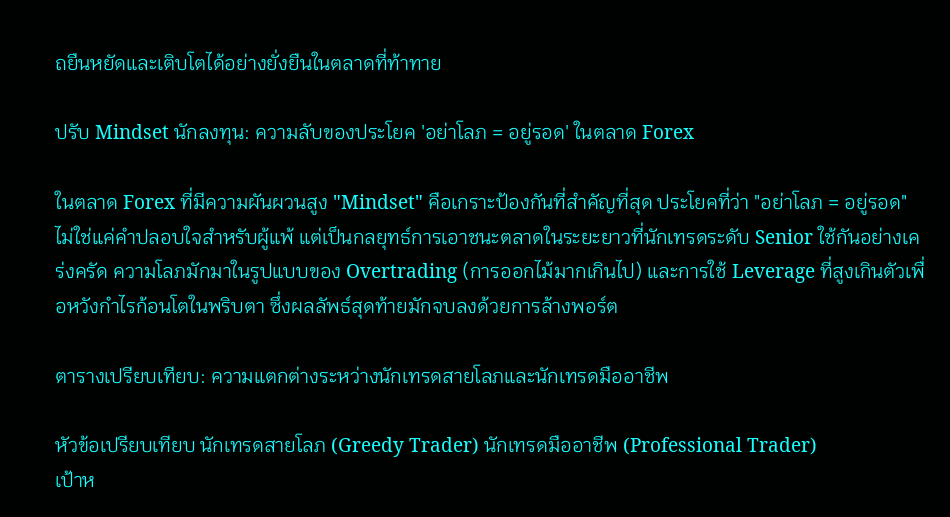ถยืนหยัดและเติบโตได้อย่างยั่งยืนในตลาดที่ท้าทาย

ปรับ Mindset นักลงทุน: ความลับของประโยค 'อย่าโลภ = อยู่รอด' ในตลาด Forex

ในตลาด Forex ที่มีความผันผวนสูง "Mindset" คือเกราะป้องกันที่สำคัญที่สุด ประโยคที่ว่า "อย่าโลภ = อยู่รอด" ไม่ใช่แค่คำปลอบใจสำหรับผู้แพ้ แต่เป็นกลยุทธ์การเอาชนะตลาดในระยะยาวที่นักเทรดระดับ Senior ใช้กันอย่างเคร่งครัด ความโลภมักมาในรูปแบบของ Overtrading (การออกไม้มากเกินไป) และการใช้ Leverage ที่สูงเกินตัวเพื่อหวังกำไรก้อนโตในพริบตา ซึ่งผลลัพธ์สุดท้ายมักจบลงด้วยการล้างพอร์ต

ตารางเปรียบเทียบ: ความแตกต่างระหว่างนักเทรดสายโลภและนักเทรดมืออาชีพ

หัวข้อเปรียบเทียบ นักเทรดสายโลภ (Greedy Trader) นักเทรดมืออาชีพ (Professional Trader)
เป้าห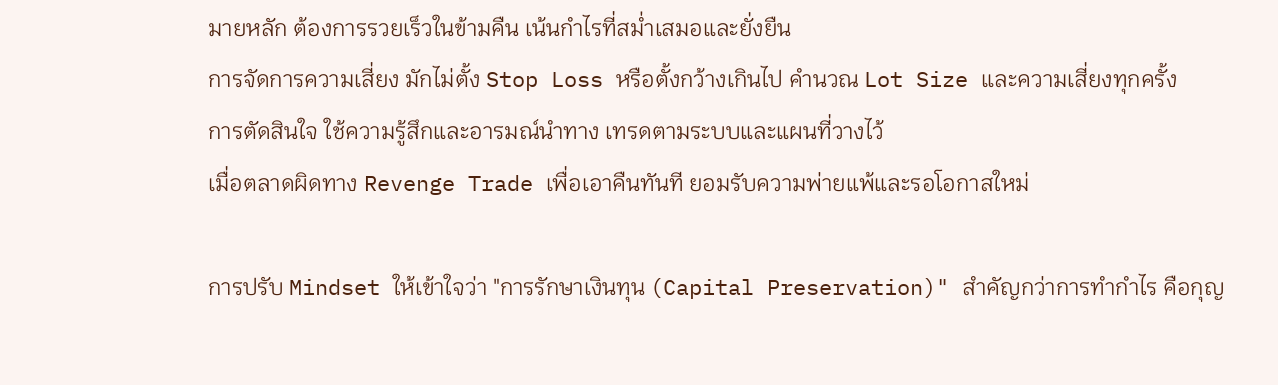มายหลัก ต้องการรวยเร็วในข้ามคืน เน้นกำไรที่สม่ำเสมอและยั่งยืน
การจัดการความเสี่ยง มักไม่ตั้ง Stop Loss หรือตั้งกว้างเกินไป คำนวณ Lot Size และความเสี่ยงทุกครั้ง
การตัดสินใจ ใช้ความรู้สึกและอารมณ์นำทาง เทรดตามระบบและแผนที่วางไว้
เมื่อตลาดผิดทาง Revenge Trade เพื่อเอาคืนทันที ยอมรับความพ่ายแพ้และรอโอกาสใหม่

การปรับ Mindset ให้เข้าใจว่า "การรักษาเงินทุน (Capital Preservation)" สำคัญกว่าการทำกำไร คือกุญ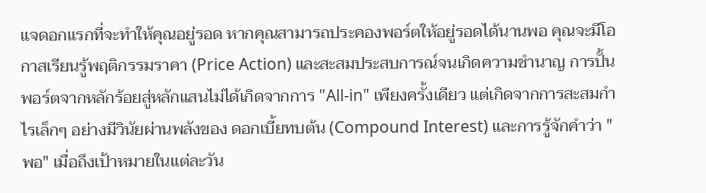แจดอกแรกที่จะทำให้คุณอยู่รอด หากคุณสามารถประคองพอร์ตให้อยู่รอดได้นานพอ คุณจะมีโอกาสเรียนรู้พฤติกรรมราคา (Price Action) และสะสมประสบการณ์จนเกิดความชำนาญ การปั้นพอร์ตจากหลักร้อยสู่หลักแสนไม่ได้เกิดจากการ "All-in" เพียงครั้งเดียว แต่เกิดจากการสะสมกำไรเล็กๆ อย่างมีวินัยผ่านพลังของ ดอกเบี้ยทบต้น (Compound Interest) และการรู้จักคำว่า "พอ" เมื่อถึงเป้าหมายในแต่ละวัน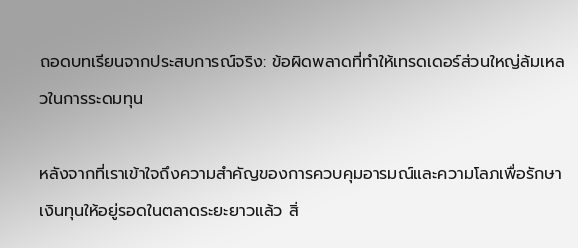ถอดบทเรียนจากประสบการณ์จริง: ข้อผิดพลาดที่ทำให้เทรดเดอร์ส่วนใหญ่ล้มเหลวในการระดมทุน

หลังจากที่เราเข้าใจถึงความสำคัญของการควบคุมอารมณ์และความโลภเพื่อรักษาเงินทุนให้อยู่รอดในตลาดระยะยาวแล้ว สิ่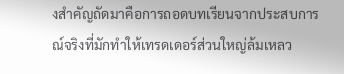งสำคัญถัดมาคือการถอดบทเรียนจากประสบการณ์จริงที่มักทำให้เทรดเดอร์ส่วนใหญ่ล้มเหลว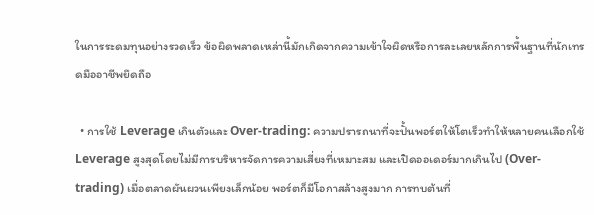ในการระดมทุนอย่างรวดเร็ว ข้อผิดพลาดเหล่านี้มักเกิดจากความเข้าใจผิดหรือการละเลยหลักการพื้นฐานที่นักเทรดมืออาชีพยึดถือ

  • การใช้ Leverage เกินตัวและ Over-trading: ความปรารถนาที่จะปั้นพอร์ตให้โตเร็วทำให้หลายคนเลือกใช้ Leverage สูงสุดโดยไม่มีการบริหารจัดการความเสี่ยงที่เหมาะสม และเปิดออเดอร์มากเกินไป (Over-trading) เมื่อตลาดผันผวนเพียงเล็กน้อย พอร์ตก็มีโอกาสล้างสูงมาก การทบต้นที่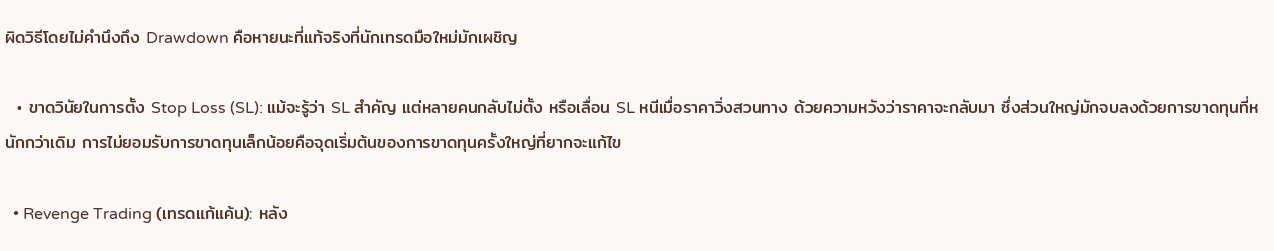ผิดวิธีโดยไม่คำนึงถึง Drawdown คือหายนะที่แท้จริงที่นักเทรดมือใหม่มักเผชิญ

  • ขาดวินัยในการตั้ง Stop Loss (SL): แม้จะรู้ว่า SL สำคัญ แต่หลายคนกลับไม่ตั้ง หรือเลื่อน SL หนีเมื่อราคาวิ่งสวนทาง ด้วยความหวังว่าราคาจะกลับมา ซึ่งส่วนใหญ่มักจบลงด้วยการขาดทุนที่หนักกว่าเดิม การไม่ยอมรับการขาดทุนเล็กน้อยคือจุดเริ่มต้นของการขาดทุนครั้งใหญ่ที่ยากจะแก้ไข

  • Revenge Trading (เทรดแก้แค้น): หลัง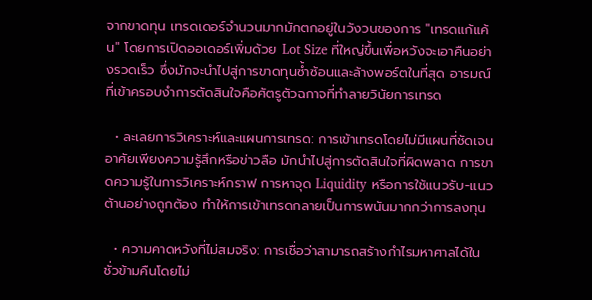จากขาดทุน เทรดเดอร์จำนวนมากมักตกอยู่ในวังวนของการ "เทรดแก้แค้น" โดยการเปิดออเดอร์เพิ่มด้วย Lot Size ที่ใหญ่ขึ้นเพื่อหวังจะเอาคืนอย่างรวดเร็ว ซึ่งมักจะนำไปสู่การขาดทุนซ้ำซ้อนและล้างพอร์ตในที่สุด อารมณ์ที่เข้าครอบงำการตัดสินใจคือศัตรูตัวฉกาจที่ทำลายวินัยการเทรด

  • ละเลยการวิเคราะห์และแผนการเทรด: การเข้าเทรดโดยไม่มีแผนที่ชัดเจน อาศัยเพียงความรู้สึกหรือข่าวลือ มักนำไปสู่การตัดสินใจที่ผิดพลาด การขาดความรู้ในการวิเคราะห์กราฟ การหาจุด Liquidity หรือการใช้แนวรับ-แนวต้านอย่างถูกต้อง ทำให้การเข้าเทรดกลายเป็นการพนันมากกว่าการลงทุน

  • ความคาดหวังที่ไม่สมจริง: การเชื่อว่าสามารถสร้างกำไรมหาศาลได้ในชั่วข้ามคืนโดยไม่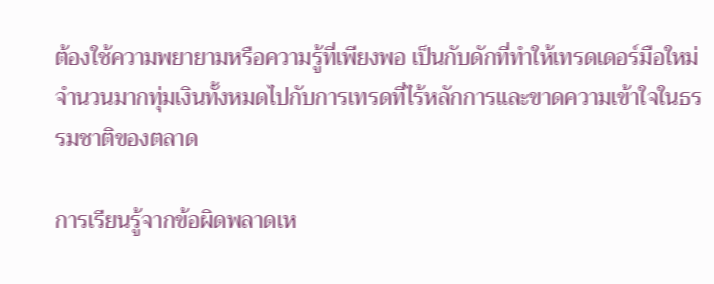ต้องใช้ความพยายามหรือความรู้ที่เพียงพอ เป็นกับดักที่ทำให้เทรดเดอร์มือใหม่จำนวนมากทุ่มเงินทั้งหมดไปกับการเทรดที่ไร้หลักการและขาดความเข้าใจในธรรมชาติของตลาด

การเรียนรู้จากข้อผิดพลาดเห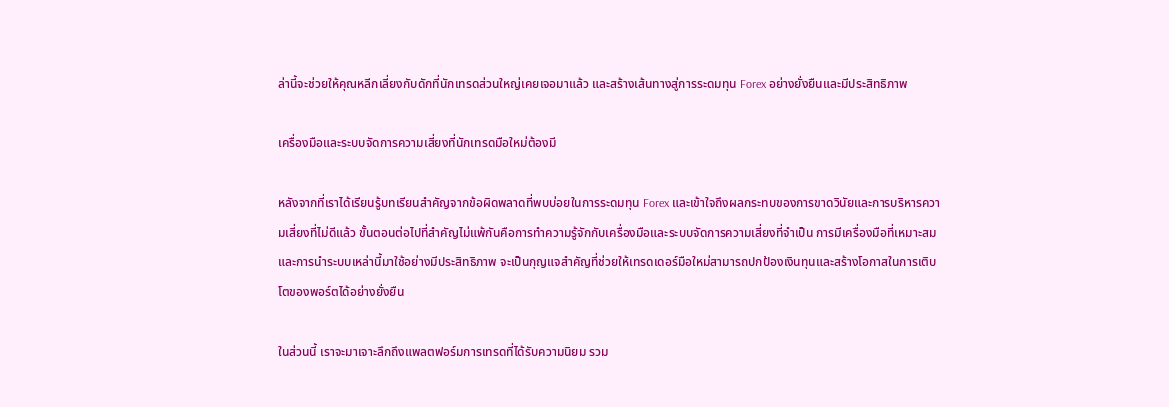ล่านี้จะช่วยให้คุณหลีกเลี่ยงกับดักที่นักเทรดส่วนใหญ่เคยเจอมาแล้ว และสร้างเส้นทางสู่การระดมทุน Forex อย่างยั่งยืนและมีประสิทธิภาพ

เครื่องมือและระบบจัดการความเสี่ยงที่นักเทรดมือใหม่ต้องมี

หลังจากที่เราได้เรียนรู้บทเรียนสำคัญจากข้อผิดพลาดที่พบบ่อยในการระดมทุน Forex และเข้าใจถึงผลกระทบของการขาดวินัยและการบริหารความเสี่ยงที่ไม่ดีแล้ว ขั้นตอนต่อไปที่สำคัญไม่แพ้กันคือการทำความรู้จักกับเครื่องมือและระบบจัดการความเสี่ยงที่จำเป็น การมีเครื่องมือที่เหมาะสมและการนำระบบเหล่านี้มาใช้อย่างมีประสิทธิภาพ จะเป็นกุญแจสำคัญที่ช่วยให้เทรดเดอร์มือใหม่สามารถปกป้องเงินทุนและสร้างโอกาสในการเติบโตของพอร์ตได้อย่างยั่งยืน

ในส่วนนี้ เราจะมาเจาะลึกถึงแพลตฟอร์มการเทรดที่ได้รับความนิยม รวม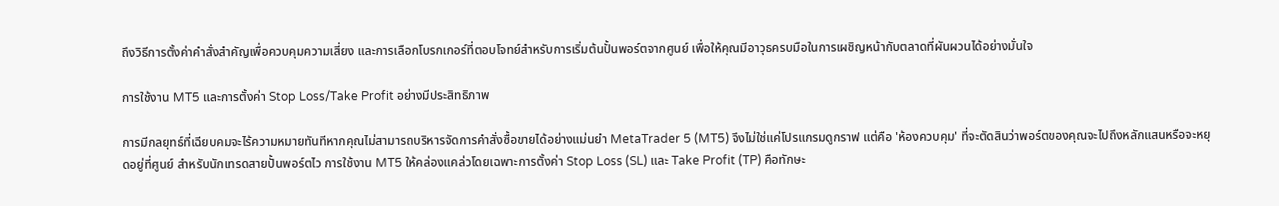ถึงวิธีการตั้งค่าคำสั่งสำคัญเพื่อควบคุมความเสี่ยง และการเลือกโบรกเกอร์ที่ตอบโจทย์สำหรับการเริ่มต้นปั้นพอร์ตจากศูนย์ เพื่อให้คุณมีอาวุธครบมือในการเผชิญหน้ากับตลาดที่ผันผวนได้อย่างมั่นใจ

การใช้งาน MT5 และการตั้งค่า Stop Loss/Take Profit อย่างมีประสิทธิภาพ

การมีกลยุทธ์ที่เฉียบคมจะไร้ความหมายทันทีหากคุณไม่สามารถบริหารจัดการคำสั่งซื้อขายได้อย่างแม่นยำ MetaTrader 5 (MT5) จึงไม่ใช่แค่โปรแกรมดูกราฟ แต่คือ 'ห้องควบคุม' ที่จะตัดสินว่าพอร์ตของคุณจะไปถึงหลักแสนหรือจะหยุดอยู่ที่ศูนย์ สำหรับนักเทรดสายปั้นพอร์ตไว การใช้งาน MT5 ให้คล่องแคล่วโดยเฉพาะการตั้งค่า Stop Loss (SL) และ Take Profit (TP) คือทักษะ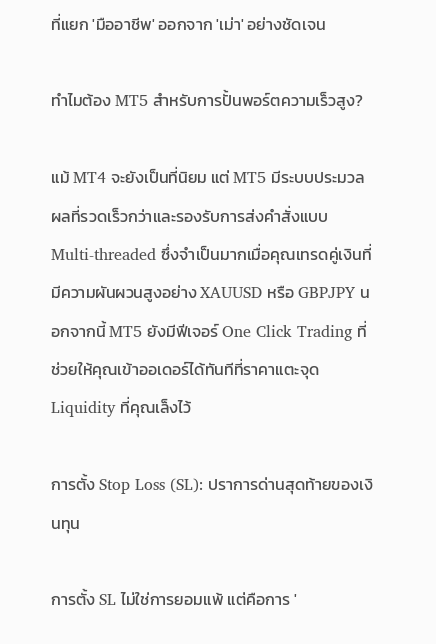ที่แยก 'มืออาชีพ' ออกจาก 'เม่า' อย่างชัดเจน

ทำไมต้อง MT5 สำหรับการปั้นพอร์ตความเร็วสูง?

แม้ MT4 จะยังเป็นที่นิยม แต่ MT5 มีระบบประมวลผลที่รวดเร็วกว่าและรองรับการส่งคำสั่งแบบ Multi-threaded ซึ่งจำเป็นมากเมื่อคุณเทรดคู่เงินที่มีความผันผวนสูงอย่าง XAUUSD หรือ GBPJPY นอกจากนี้ MT5 ยังมีฟีเจอร์ One Click Trading ที่ช่วยให้คุณเข้าออเดอร์ได้ทันทีที่ราคาแตะจุด Liquidity ที่คุณเล็งไว้

การตั้ง Stop Loss (SL): ปราการด่านสุดท้ายของเงินทุน

การตั้ง SL ไม่ใช่การยอมแพ้ แต่คือการ '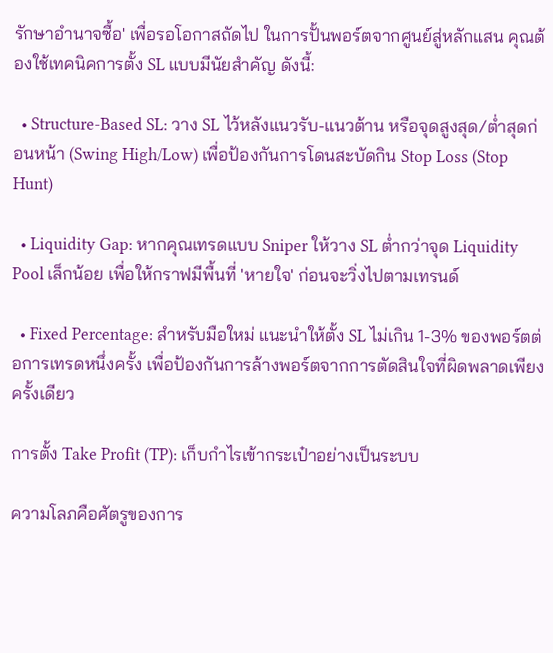รักษาอำนาจซื้อ' เพื่อรอโอกาสถัดไป ในการปั้นพอร์ตจากศูนย์สู่หลักแสน คุณต้องใช้เทคนิคการตั้ง SL แบบมีนัยสำคัญ ดังนี้:

  • Structure-Based SL: วาง SL ไว้หลังแนวรับ-แนวต้าน หรือจุดสูงสุด/ต่ำสุดก่อนหน้า (Swing High/Low) เพื่อป้องกันการโดนสะบัดกิน Stop Loss (Stop Hunt)

  • Liquidity Gap: หากคุณเทรดแบบ Sniper ให้วาง SL ต่ำกว่าจุด Liquidity Pool เล็กน้อย เพื่อให้กราฟมีพื้นที่ 'หายใจ' ก่อนจะวิ่งไปตามเทรนด์

  • Fixed Percentage: สำหรับมือใหม่ แนะนำให้ตั้ง SL ไม่เกิน 1-3% ของพอร์ตต่อการเทรดหนึ่งครั้ง เพื่อป้องกันการล้างพอร์ตจากการตัดสินใจที่ผิดพลาดเพียงครั้งเดียว

การตั้ง Take Profit (TP): เก็บกำไรเข้ากระเป๋าอย่างเป็นระบบ

ความโลภคือศัตรูของการ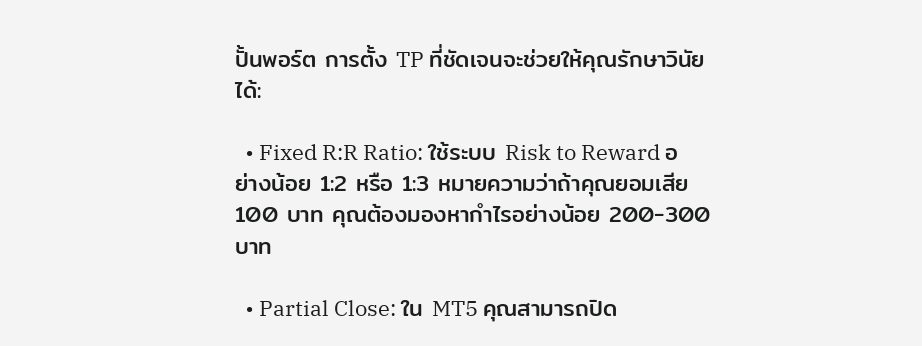ปั้นพอร์ต การตั้ง TP ที่ชัดเจนจะช่วยให้คุณรักษาวินัยได้:

  • Fixed R:R Ratio: ใช้ระบบ Risk to Reward อย่างน้อย 1:2 หรือ 1:3 หมายความว่าถ้าคุณยอมเสีย 100 บาท คุณต้องมองหากำไรอย่างน้อย 200-300 บาท

  • Partial Close: ใน MT5 คุณสามารถปิด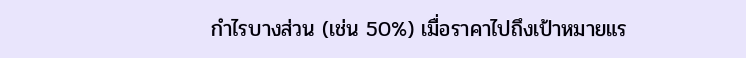กำไรบางส่วน (เช่น 50%) เมื่อราคาไปถึงเป้าหมายแร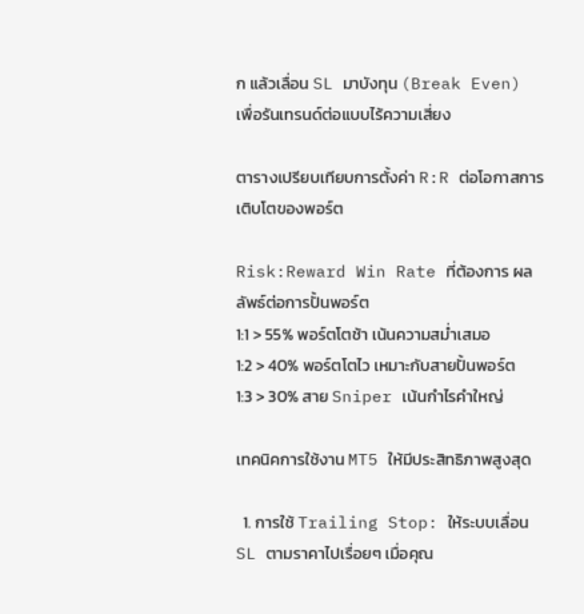ก แล้วเลื่อน SL มาบังทุน (Break Even) เพื่อรันเทรนด์ต่อแบบไร้ความเสี่ยง

ตารางเปรียบเทียบการตั้งค่า R:R ต่อโอกาสการเติบโตของพอร์ต

Risk:Reward Win Rate ที่ต้องการ ผลลัพธ์ต่อการปั้นพอร์ต
1:1 > 55% พอร์ตโตช้า เน้นความสม่ำเสมอ
1:2 > 40% พอร์ตโตไว เหมาะกับสายปั้นพอร์ต
1:3 > 30% สาย Sniper เน้นกำไรคำใหญ่

เทคนิคการใช้งาน MT5 ให้มีประสิทธิภาพสูงสุด

  1. การใช้ Trailing Stop: ให้ระบบเลื่อน SL ตามราคาไปเรื่อยๆ เมื่อคุณ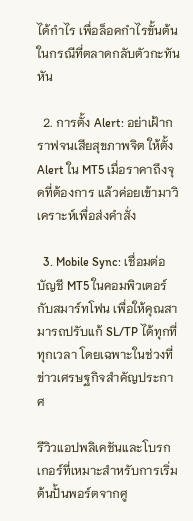ได้กำไร เพื่อล็อคกำไรขั้นต้นในกรณีที่ตลาดกลับตัวกะทันหัน

  2. การตั้ง Alert: อย่าเฝ้ากราฟจนเสียสุขภาพจิต ให้ตั้ง Alert ใน MT5 เมื่อราคาถึงจุดที่ต้องการ แล้วค่อยเข้ามาวิเคราะห์เพื่อส่งคำสั่ง

  3. Mobile Sync: เชื่อมต่อบัญชี MT5 ในคอมพิวเตอร์กับสมาร์ทโฟน เพื่อให้คุณสามารถปรับแก้ SL/TP ได้ทุกที่ทุกเวลา โดยเฉพาะในช่วงที่ข่าวเศรษฐกิจสำคัญประกาศ

รีวิวแอปพลิเคชันและโบรกเกอร์ที่เหมาะสำหรับการเริ่มต้นปั้นพอร์ตจากศู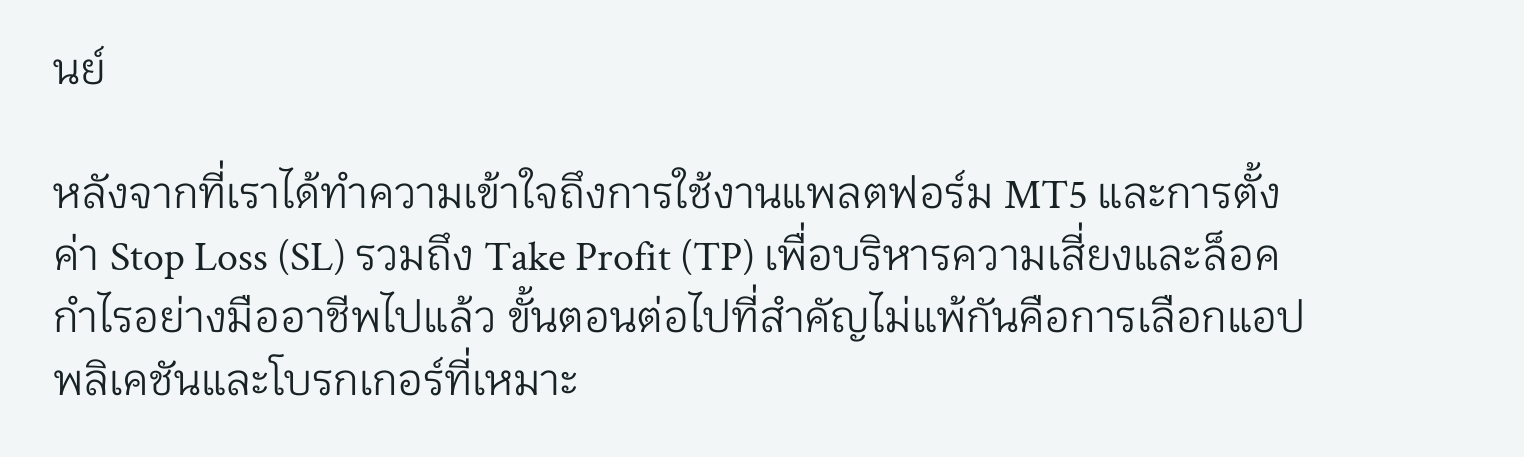นย์

หลังจากที่เราได้ทำความเข้าใจถึงการใช้งานแพลตฟอร์ม MT5 และการตั้งค่า Stop Loss (SL) รวมถึง Take Profit (TP) เพื่อบริหารความเสี่ยงและล็อคกำไรอย่างมืออาชีพไปแล้ว ขั้นตอนต่อไปที่สำคัญไม่แพ้กันคือการเลือกแอปพลิเคชันและโบรกเกอร์ที่เหมาะ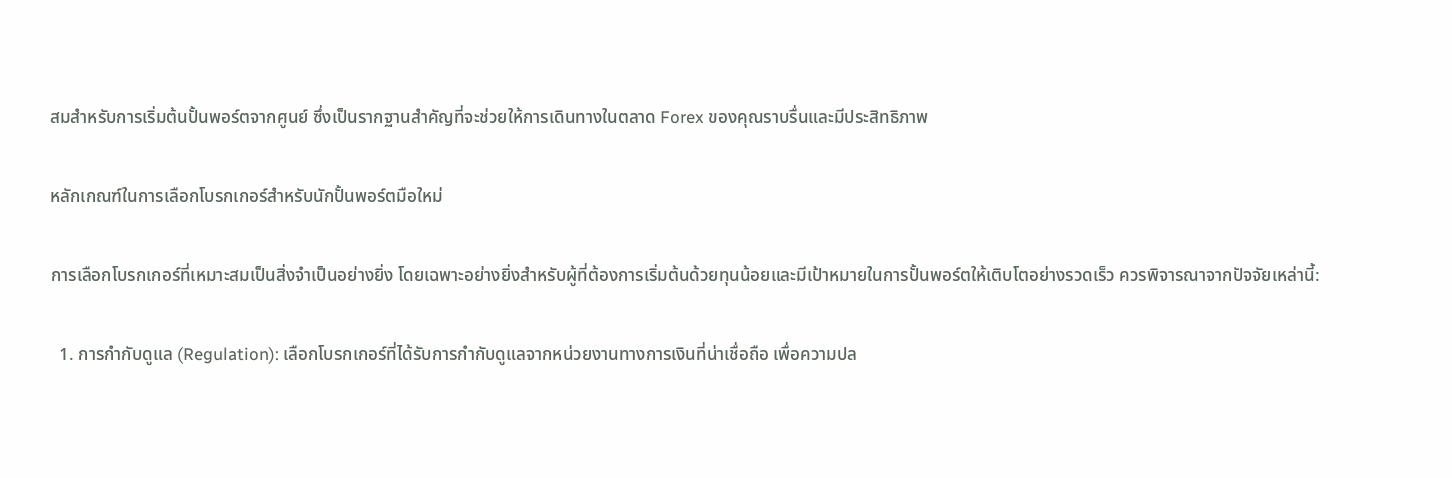สมสำหรับการเริ่มต้นปั้นพอร์ตจากศูนย์ ซึ่งเป็นรากฐานสำคัญที่จะช่วยให้การเดินทางในตลาด Forex ของคุณราบรื่นและมีประสิทธิภาพ

หลักเกณฑ์ในการเลือกโบรกเกอร์สำหรับนักปั้นพอร์ตมือใหม่

การเลือกโบรกเกอร์ที่เหมาะสมเป็นสิ่งจำเป็นอย่างยิ่ง โดยเฉพาะอย่างยิ่งสำหรับผู้ที่ต้องการเริ่มต้นด้วยทุนน้อยและมีเป้าหมายในการปั้นพอร์ตให้เติบโตอย่างรวดเร็ว ควรพิจารณาจากปัจจัยเหล่านี้:

  1. การกำกับดูแล (Regulation): เลือกโบรกเกอร์ที่ได้รับการกำกับดูแลจากหน่วยงานทางการเงินที่น่าเชื่อถือ เพื่อความปล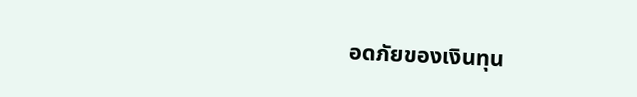อดภัยของเงินทุน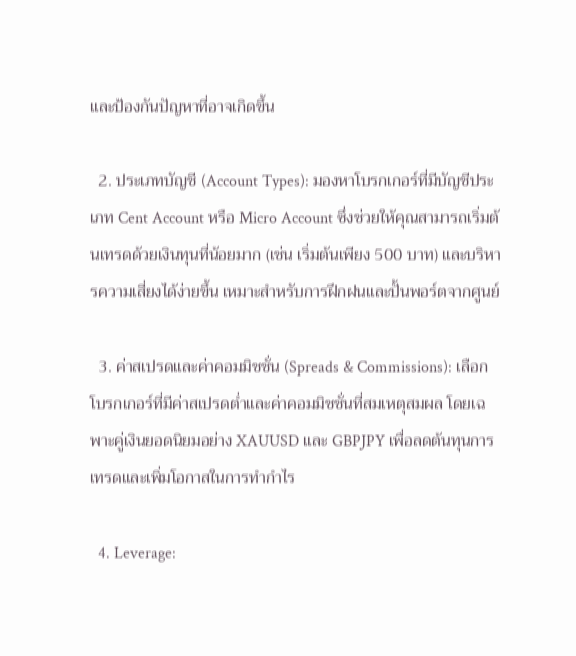และป้องกันปัญหาที่อาจเกิดขึ้น

  2. ประเภทบัญชี (Account Types): มองหาโบรกเกอร์ที่มีบัญชีประเภท Cent Account หรือ Micro Account ซึ่งช่วยให้คุณสามารถเริ่มต้นเทรดด้วยเงินทุนที่น้อยมาก (เช่น เริ่มต้นเพียง 500 บาท) และบริหารความเสี่ยงได้ง่ายขึ้น เหมาะสำหรับการฝึกฝนและปั้นพอร์ตจากศูนย์

  3. ค่าสเปรดและค่าคอมมิชชั่น (Spreads & Commissions): เลือกโบรกเกอร์ที่มีค่าสเปรดต่ำและค่าคอมมิชชั่นที่สมเหตุสมผล โดยเฉพาะคู่เงินยอดนิยมอย่าง XAUUSD และ GBPJPY เพื่อลดต้นทุนการเทรดและเพิ่มโอกาสในการทำกำไร

  4. Leverage: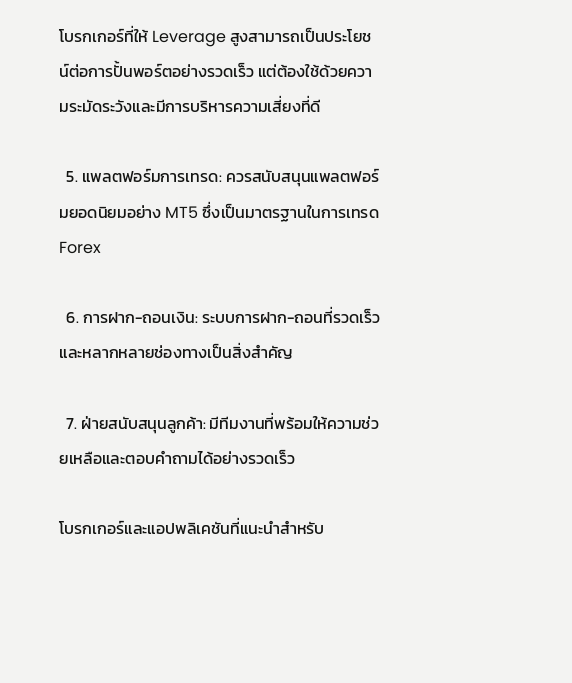โบรกเกอร์ที่ให้ Leverage สูงสามารถเป็นประโยชน์ต่อการปั้นพอร์ตอย่างรวดเร็ว แต่ต้องใช้ด้วยความระมัดระวังและมีการบริหารความเสี่ยงที่ดี

  5. แพลตฟอร์มการเทรด: ควรสนับสนุนแพลตฟอร์มยอดนิยมอย่าง MT5 ซึ่งเป็นมาตรฐานในการเทรด Forex

  6. การฝาก-ถอนเงิน: ระบบการฝาก-ถอนที่รวดเร็วและหลากหลายช่องทางเป็นสิ่งสำคัญ

  7. ฝ่ายสนับสนุนลูกค้า: มีทีมงานที่พร้อมให้ความช่วยเหลือและตอบคำถามได้อย่างรวดเร็ว

โบรกเกอร์และแอปพลิเคชันที่แนะนำสำหรับ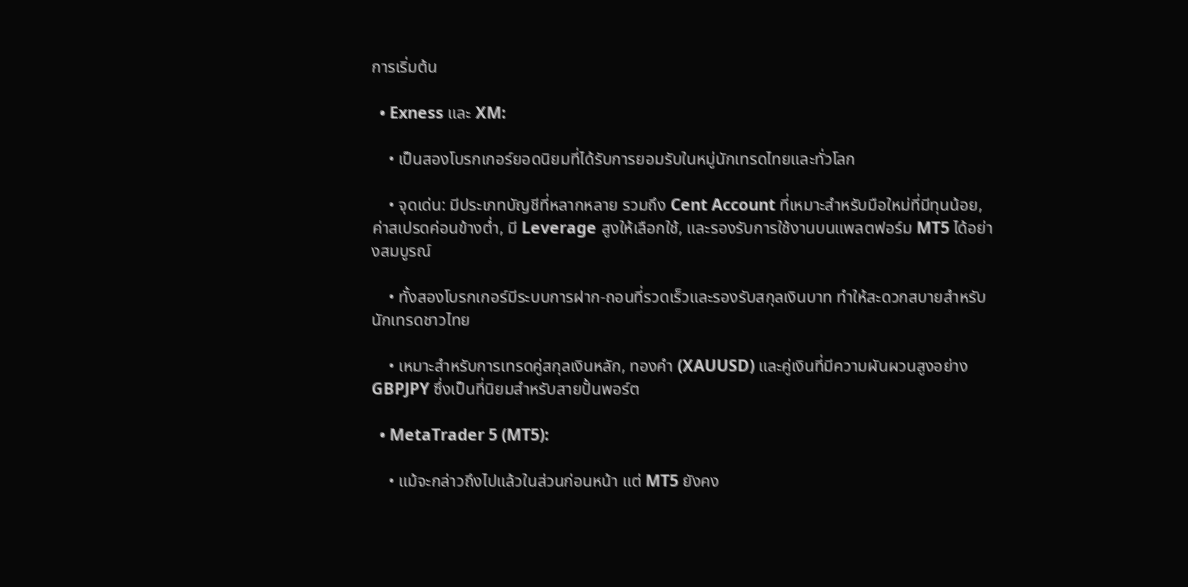การเริ่มต้น

  • Exness และ XM:

    • เป็นสองโบรกเกอร์ยอดนิยมที่ได้รับการยอมรับในหมู่นักเทรดไทยและทั่วโลก

    • จุดเด่น: มีประเภทบัญชีที่หลากหลาย รวมถึง Cent Account ที่เหมาะสำหรับมือใหม่ที่มีทุนน้อย, ค่าสเปรดค่อนข้างต่ำ, มี Leverage สูงให้เลือกใช้, และรองรับการใช้งานบนแพลตฟอร์ม MT5 ได้อย่างสมบูรณ์

    • ทั้งสองโบรกเกอร์มีระบบการฝาก-ถอนที่รวดเร็วและรองรับสกุลเงินบาท ทำให้สะดวกสบายสำหรับนักเทรดชาวไทย

    • เหมาะสำหรับการเทรดคู่สกุลเงินหลัก, ทองคำ (XAUUSD) และคู่เงินที่มีความผันผวนสูงอย่าง GBPJPY ซึ่งเป็นที่นิยมสำหรับสายปั้นพอร์ต

  • MetaTrader 5 (MT5):

    • แม้จะกล่าวถึงไปแล้วในส่วนก่อนหน้า แต่ MT5 ยังคง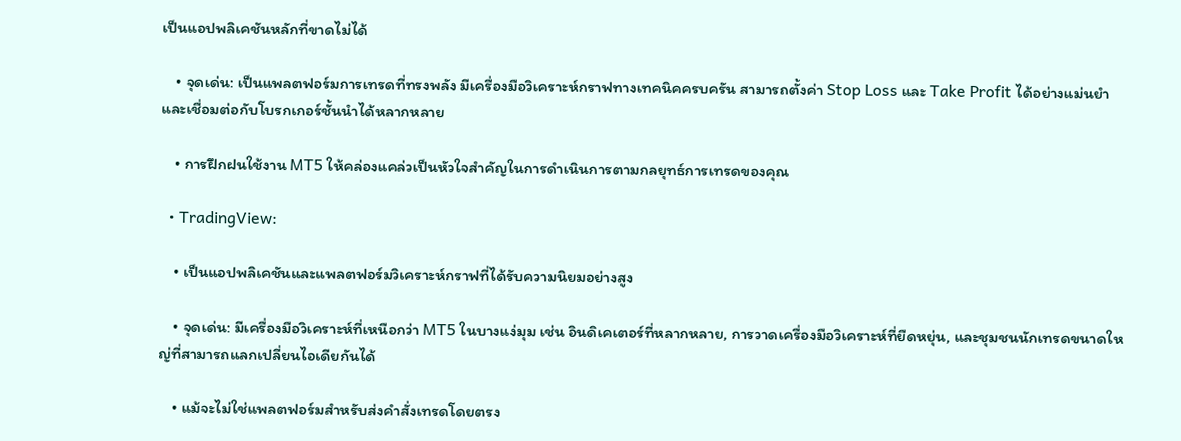เป็นแอปพลิเคชันหลักที่ขาดไม่ได้

    • จุดเด่น: เป็นแพลตฟอร์มการเทรดที่ทรงพลัง มีเครื่องมือวิเคราะห์กราฟทางเทคนิคครบครัน สามารถตั้งค่า Stop Loss และ Take Profit ได้อย่างแม่นยำ และเชื่อมต่อกับโบรกเกอร์ชั้นนำได้หลากหลาย

    • การฝึกฝนใช้งาน MT5 ให้คล่องแคล่วเป็นหัวใจสำคัญในการดำเนินการตามกลยุทธ์การเทรดของคุณ

  • TradingView:

    • เป็นแอปพลิเคชันและแพลตฟอร์มวิเคราะห์กราฟที่ได้รับความนิยมอย่างสูง

    • จุดเด่น: มีเครื่องมือวิเคราะห์ที่เหนือกว่า MT5 ในบางแง่มุม เช่น อินดิเคเตอร์ที่หลากหลาย, การวาดเครื่องมือวิเคราะห์ที่ยืดหยุ่น, และชุมชนนักเทรดขนาดใหญ่ที่สามารถแลกเปลี่ยนไอเดียกันได้

    • แม้จะไม่ใช่แพลตฟอร์มสำหรับส่งคำสั่งเทรดโดยตรง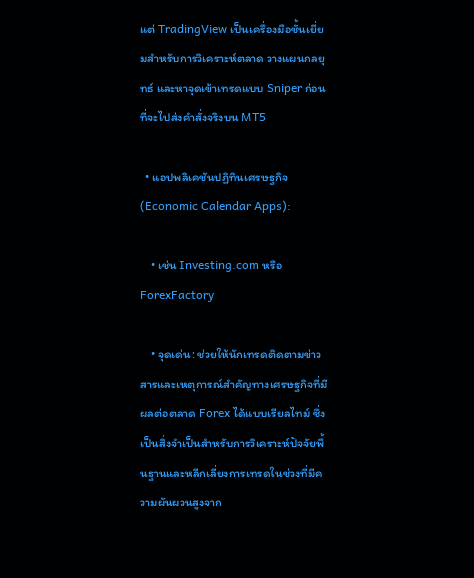แต่ TradingView เป็นเครื่องมือชั้นเยี่ยมสำหรับการวิเคราะห์ตลาด วางแผนกลยุทธ์ และหาจุดเข้าเทรดแบบ Sniper ก่อนที่จะไปส่งคำสั่งจริงบน MT5

  • แอปพลิเคชันปฏิทินเศรษฐกิจ (Economic Calendar Apps):

    • เช่น Investing.com หรือ ForexFactory

    • จุดเด่น: ช่วยให้นักเทรดติดตามข่าวสารและเหตุการณ์สำคัญทางเศรษฐกิจที่มีผลต่อตลาด Forex ได้แบบเรียลไทม์ ซึ่งเป็นสิ่งจำเป็นสำหรับการวิเคราะห์ปัจจัยพื้นฐานและหลีกเลี่ยงการเทรดในช่วงที่มีความผันผวนสูงจาก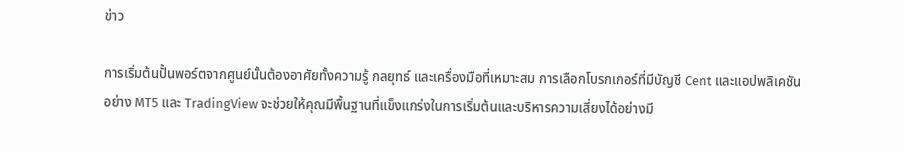ข่าว

การเริ่มต้นปั้นพอร์ตจากศูนย์นั้นต้องอาศัยทั้งความรู้ กลยุทธ์ และเครื่องมือที่เหมาะสม การเลือกโบรกเกอร์ที่มีบัญชี Cent และแอปพลิเคชันอย่าง MT5 และ TradingView จะช่วยให้คุณมีพื้นฐานที่แข็งแกร่งในการเริ่มต้นและบริหารความเสี่ยงได้อย่างมี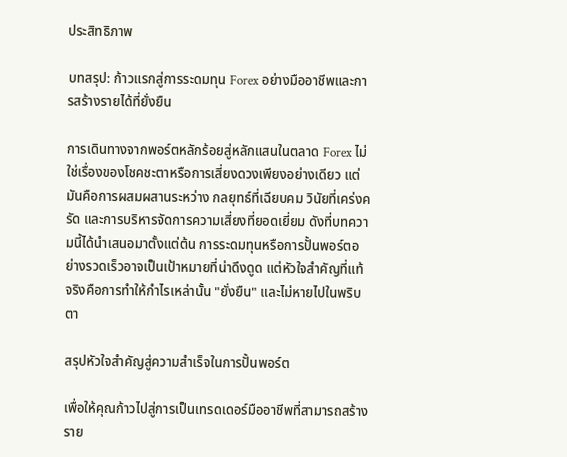ประสิทธิภาพ

บทสรุป: ก้าวแรกสู่การระดมทุน Forex อย่างมืออาชีพและการสร้างรายได้ที่ยั่งยืน

การเดินทางจากพอร์ตหลักร้อยสู่หลักแสนในตลาด Forex ไม่ใช่เรื่องของโชคชะตาหรือการเสี่ยงดวงเพียงอย่างเดียว แต่มันคือการผสมผสานระหว่าง กลยุทธ์ที่เฉียบคม วินัยที่เคร่งครัด และการบริหารจัดการความเสี่ยงที่ยอดเยี่ยม ดังที่บทความนี้ได้นำเสนอมาตั้งแต่ต้น การระดมทุนหรือการปั้นพอร์ตอย่างรวดเร็วอาจเป็นเป้าหมายที่น่าดึงดูด แต่หัวใจสำคัญที่แท้จริงคือการทำให้กำไรเหล่านั้น "ยั่งยืน" และไม่หายไปในพริบตา

สรุปหัวใจสำคัญสู่ความสำเร็จในการปั้นพอร์ต

เพื่อให้คุณก้าวไปสู่การเป็นเทรดเดอร์มืออาชีพที่สามารถสร้างราย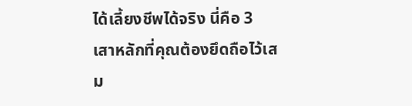ได้เลี้ยงชีพได้จริง นี่คือ 3 เสาหลักที่คุณต้องยึดถือไว้เสม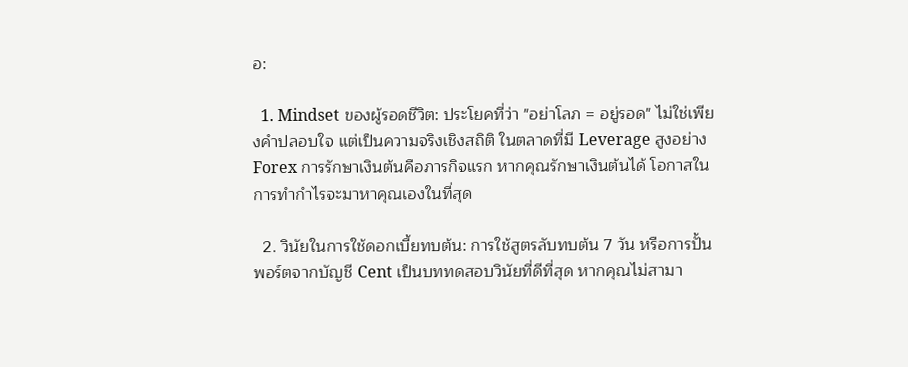อ:

  1. Mindset ของผู้รอดชีวิต: ประโยคที่ว่า "อย่าโลภ = อยู่รอด" ไม่ใช่เพียงคำปลอบใจ แต่เป็นความจริงเชิงสถิติ ในตลาดที่มี Leverage สูงอย่าง Forex การรักษาเงินต้นคือภารกิจแรก หากคุณรักษาเงินต้นได้ โอกาสในการทำกำไรจะมาหาคุณเองในที่สุด

  2. วินัยในการใช้ดอกเบี้ยทบต้น: การใช้สูตรลับทบต้น 7 วัน หรือการปั้นพอร์ตจากบัญชี Cent เป็นบททดสอบวินัยที่ดีที่สุด หากคุณไม่สามา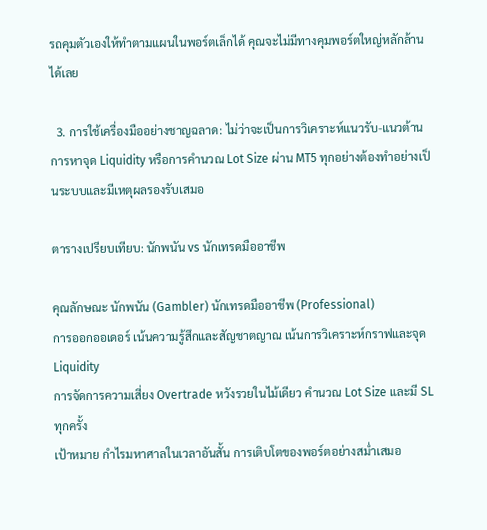รถคุมตัวเองให้ทำตามแผนในพอร์ตเล็กได้ คุณจะไม่มีทางคุมพอร์ตใหญ่หลักล้านได้เลย

  3. การใช้เครื่องมืออย่างชาญฉลาด: ไม่ว่าจะเป็นการวิเคราะห์แนวรับ-แนวต้าน การหาจุด Liquidity หรือการคำนวณ Lot Size ผ่าน MT5 ทุกอย่างต้องทำอย่างเป็นระบบและมีเหตุผลรองรับเสมอ

ตารางเปรียบเทียบ: นักพนัน vs นักเทรดมืออาชีพ

คุณลักษณะ นักพนัน (Gambler) นักเทรดมืออาชีพ (Professional)
การออกออเดอร์ เน้นความรู้สึกและสัญชาตญาณ เน้นการวิเคราะห์กราฟและจุด Liquidity
การจัดการความเสี่ยง Overtrade หวังรวยในไม้เดียว คำนวณ Lot Size และมี SL ทุกครั้ง
เป้าหมาย กำไรมหาศาลในเวลาอันสั้น การเติบโตของพอร์ตอย่างสม่ำเสมอ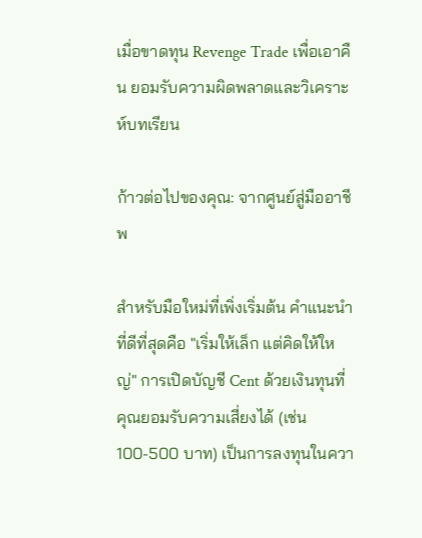เมื่อขาดทุน Revenge Trade เพื่อเอาคืน ยอมรับความผิดพลาดและวิเคราะห์บทเรียน

ก้าวต่อไปของคุณ: จากศูนย์สู่มืออาชีพ

สำหรับมือใหม่ที่เพิ่งเริ่มต้น คำแนะนำที่ดีที่สุดคือ "เริ่มให้เล็ก แต่คิดให้ใหญ่" การเปิดบัญชี Cent ด้วยเงินทุนที่คุณยอมรับความเสี่ยงได้ (เช่น 100-500 บาท) เป็นการลงทุนในควา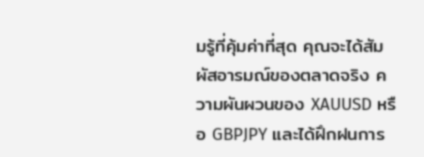มรู้ที่คุ้มค่าที่สุด คุณจะได้สัมผัสอารมณ์ของตลาดจริง ความผันผวนของ XAUUSD หรือ GBPJPY และได้ฝึกฝนการ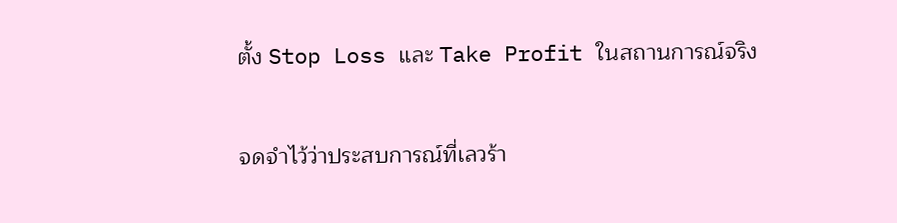ตั้ง Stop Loss และ Take Profit ในสถานการณ์จริง

จดจำไว้ว่าประสบการณ์ที่เลวร้า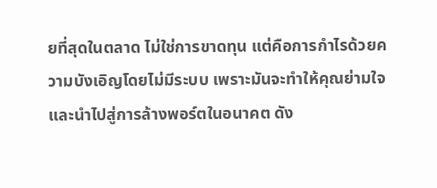ยที่สุดในตลาด ไม่ใช่การขาดทุน แต่คือการกำไรด้วยความบังเอิญโดยไม่มีระบบ เพราะมันจะทำให้คุณย่ามใจและนำไปสู่การล้างพอร์ตในอนาคต ดัง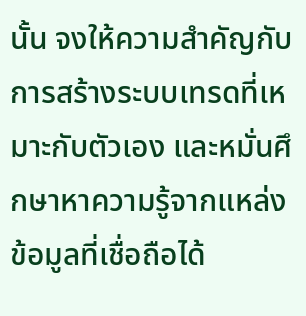นั้น จงให้ความสำคัญกับการสร้างระบบเทรดที่เหมาะกับตัวเอง และหมั่นศึกษาหาความรู้จากแหล่งข้อมูลที่เชื่อถือได้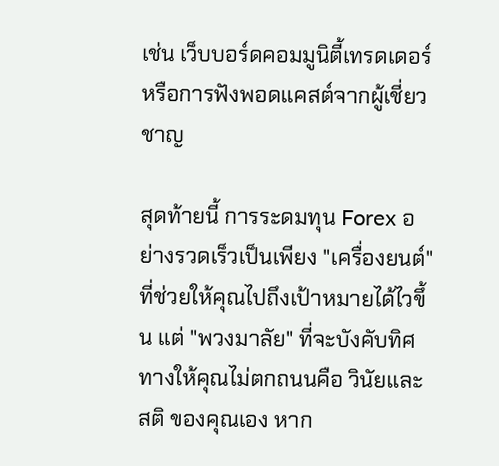เช่น เว็บบอร์ดคอมมูนิตี้เทรดเดอร์ หรือการฟังพอดแคสต์จากผู้เชี่ยวชาญ

สุดท้ายนี้ การระดมทุน Forex อย่างรวดเร็วเป็นเพียง "เครื่องยนต์" ที่ช่วยให้คุณไปถึงเป้าหมายได้ไวขึ้น แต่ "พวงมาลัย" ที่จะบังคับทิศทางให้คุณไม่ตกถนนคือ วินัยและสติ ของคุณเอง หาก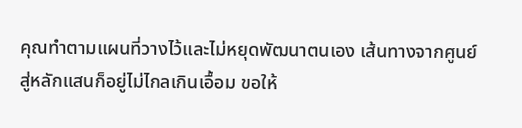คุณทำตามแผนที่วางไว้และไม่หยุดพัฒนาตนเอง เส้นทางจากศูนย์สู่หลักแสนก็อยู่ไม่ไกลเกินเอื้อม ขอให้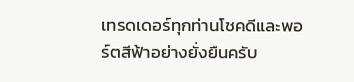เทรดเดอร์ทุกท่านโชคดีและพอร์ตสีฟ้าอย่างยั่งยืนครับ